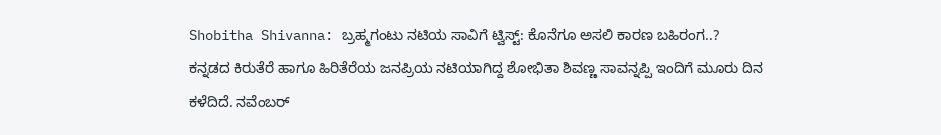Shobitha Shivanna: ಬ್ರಹ್ಮಗಂಟು ನಟಿಯ ಸಾವಿಗೆ ಟ್ವಿಸ್ಟ್: ಕೊನೆಗೂ ಅಸಲಿ ಕಾರಣ ಬಹಿರಂಗ..?
ಕನ್ನಡದ ಕಿರುತೆರೆ ಹಾಗೂ ಹಿರಿತೆರೆಯ ಜನಪ್ರಿಯ ನಟಿಯಾಗಿದ್ದ ಶೋಭಿತಾ ಶಿವಣ್ಣ ಸಾವನ್ನಪ್ಪಿ ಇಂದಿಗೆ ಮೂರು ದಿನ ಕಳೆದಿದೆ. ನವೆಂಬರ್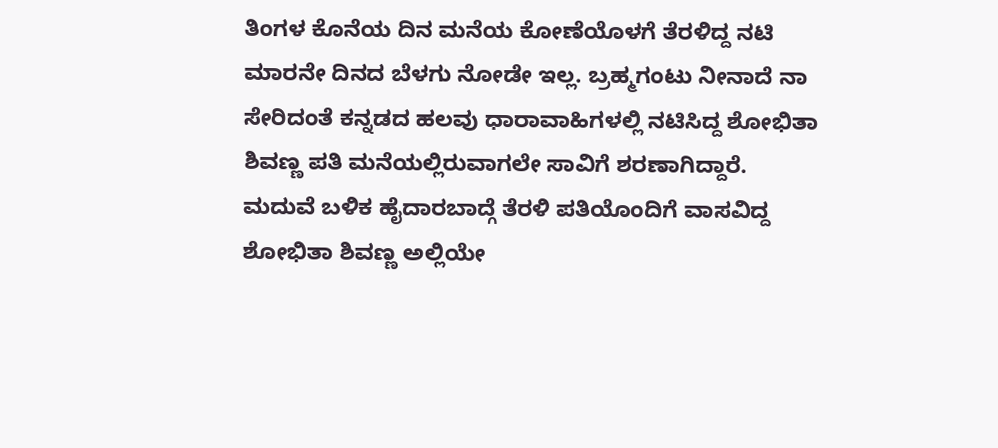ತಿಂಗಳ ಕೊನೆಯ ದಿನ ಮನೆಯ ಕೋಣೆಯೊಳಗೆ ತೆರಳಿದ್ದ ನಟಿ ಮಾರನೇ ದಿನದ ಬೆಳಗು ನೋಡೇ ಇಲ್ಲ. ಬ್ರಹ್ಮಗಂಟು ನೀನಾದೆ ನಾ ಸೇರಿದಂತೆ ಕನ್ನಡದ ಹಲವು ಧಾರಾವಾಹಿಗಳಲ್ಲಿ ನಟಿಸಿದ್ದ ಶೋಭಿತಾ ಶಿವಣ್ಣ ಪತಿ ಮನೆಯಲ್ಲಿರುವಾಗಲೇ ಸಾವಿಗೆ ಶರಣಾಗಿದ್ದಾರೆ.
ಮದುವೆ ಬಳಿಕ ಹೈದಾರಬಾದ್ಗೆ ತೆರಳಿ ಪತಿಯೊಂದಿಗೆ ವಾಸವಿದ್ದ ಶೋಭಿತಾ ಶಿವಣ್ಣ ಅಲ್ಲಿಯೇ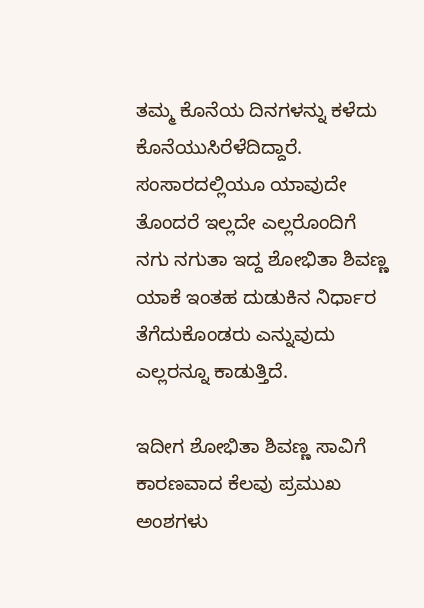ತಮ್ಮ ಕೊನೆಯ ದಿನಗಳನ್ನು ಕಳೆದು ಕೊನೆಯುಸಿರೆಳೆದಿದ್ದಾರೆ. ಸಂಸಾರದಲ್ಲಿಯೂ ಯಾವುದೇ ತೊಂದರೆ ಇಲ್ಲದೇ ಎಲ್ಲರೊಂದಿಗೆ ನಗು ನಗುತಾ ಇದ್ದ ಶೋಭಿತಾ ಶಿವಣ್ಣ ಯಾಕೆ ಇಂತಹ ದುಡುಕಿನ ನಿರ್ಧಾರ ತೆಗೆದುಕೊಂಡರು ಎನ್ನುವುದು ಎಲ್ಲರನ್ನೂ ಕಾಡುತ್ತಿದೆ.

ಇದೀಗ ಶೋಭಿತಾ ಶಿವಣ್ಣ ಸಾವಿಗೆ ಕಾರಣವಾದ ಕೆಲವು ಪ್ರಮುಖ ಅಂಶಗಳು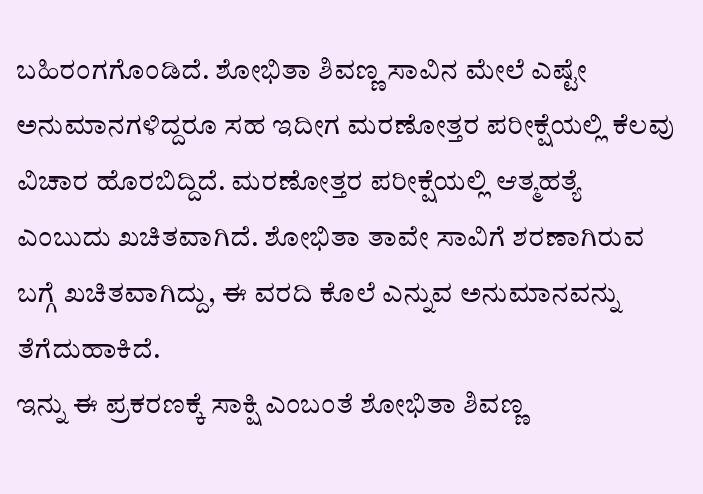ಬಹಿರಂಗಗೊಂಡಿದೆ. ಶೋಭಿತಾ ಶಿವಣ್ಣ ಸಾವಿನ ಮೇಲೆ ಎಷ್ಟೇ ಅನುಮಾನಗಳಿದ್ದರೂ ಸಹ ಇದೀಗ ಮರಣೋತ್ತರ ಪರೀಕ್ಷೆಯಲ್ಲಿ ಕೆಲವು ವಿಚಾರ ಹೊರಬಿದ್ದಿದೆ. ಮರಣೋತ್ತರ ಪರೀಕ್ಷೆಯಲ್ಲಿ ಆತ್ಮಹತ್ಯೆ ಎಂಬುದು ಖಚಿತವಾಗಿದೆ. ಶೋಭಿತಾ ತಾವೇ ಸಾವಿಗೆ ಶರಣಾಗಿರುವ ಬಗ್ಗೆ ಖಚಿತವಾಗಿದ್ದು, ಈ ವರದಿ ಕೊಲೆ ಎನ್ನುವ ಅನುಮಾನವನ್ನು ತೆಗೆದುಹಾಕಿದೆ.
ಇನ್ನು ಈ ಪ್ರಕರಣಕ್ಕೆ ಸಾಕ್ಷಿ ಎಂಬಂತೆ ಶೋಭಿತಾ ಶಿವಣ್ಣ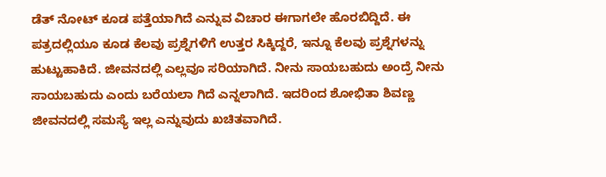ಡೆತ್ ನೋಟ್ ಕೂಡ ಪತ್ತೆಯಾಗಿದೆ ಎನ್ನುವ ವಿಚಾರ ಈಗಾಗಲೇ ಹೊರಬಿದ್ದಿದೆ. ಈ ಪತ್ರದಲ್ಲಿಯೂ ಕೂಡ ಕೆಲವು ಪ್ರಶ್ನೆಗಳಿಗೆ ಉತ್ತರ ಸಿಕ್ಕಿದ್ದರೆ, ಇನ್ನೂ ಕೆಲವು ಪ್ರಶ್ನೆಗಳನ್ನು ಹುಟ್ಟುಹಾಕಿದೆ. ಜೀವನದಲ್ಲಿ ಎಲ್ಲವೂ ಸರಿಯಾಗಿದೆ. ನೀನು ಸಾಯಬಹುದು ಅಂದ್ರೆ ನೀನು ಸಾಯಬಹುದು ಎಂದು ಬರೆಯಲಾ ಗಿದೆ ಎನ್ನಲಾಗಿದೆ. ಇದರಿಂದ ಶೋಭಿತಾ ಶಿವಣ್ಣ ಜೀವನದಲ್ಲಿ ಸಮಸ್ಯೆ ಇಲ್ಲ ಎನ್ನುವುದು ಖಚಿತವಾಗಿದೆ.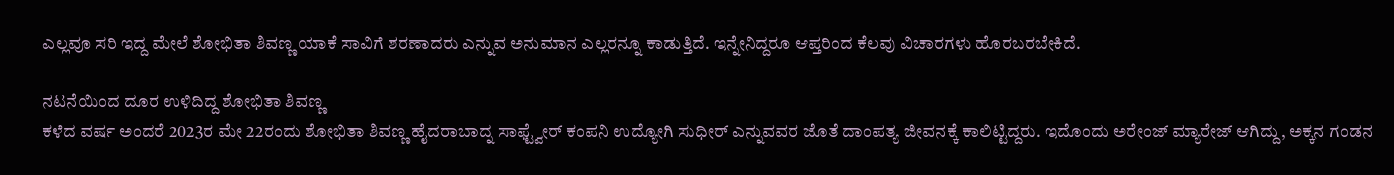ಎಲ್ಲವೂ ಸರಿ ಇದ್ದ ಮೇಲೆ ಶೋಭಿತಾ ಶಿವಣ್ಣ ಯಾಕೆ ಸಾವಿಗೆ ಶರಣಾದರು ಎನ್ನುವ ಅನುಮಾನ ಎಲ್ಲರನ್ನೂ ಕಾಡುತ್ತಿದೆ. ಇನ್ನೇನಿದ್ದರೂ ಆಪ್ತರಿಂದ ಕೆಲವು ವಿಚಾರಗಳು ಹೊರಬರಬೇಕಿದೆ.

ನಟನೆಯಿಂದ ದೂರ ಉಳಿದಿದ್ದ ಶೋಭಿತಾ ಶಿವಣ್ಣ
ಕಳೆದ ವರ್ಷ ಅಂದರೆ 2023ರ ಮೇ 22ರಂದು ಶೋಭಿತಾ ಶಿವಣ್ಣ ಹೈದರಾಬಾದ್ನ ಸಾಫ್ಟ್ವೇರ್ ಕಂಪನಿ ಉದ್ಯೋಗಿ ಸುಧೀರ್ ಎನ್ನುವವರ ಜೊತೆ ದಾಂಪತ್ಯ ಜೀವನಕ್ಕೆ ಕಾಲಿಟ್ಟಿದ್ದರು. ಇದೊಂದು ಅರೇಂಜ್ ಮ್ಯಾರೇಜ್ ಆಗಿದ್ದು, ಅಕ್ಕನ ಗಂಡನ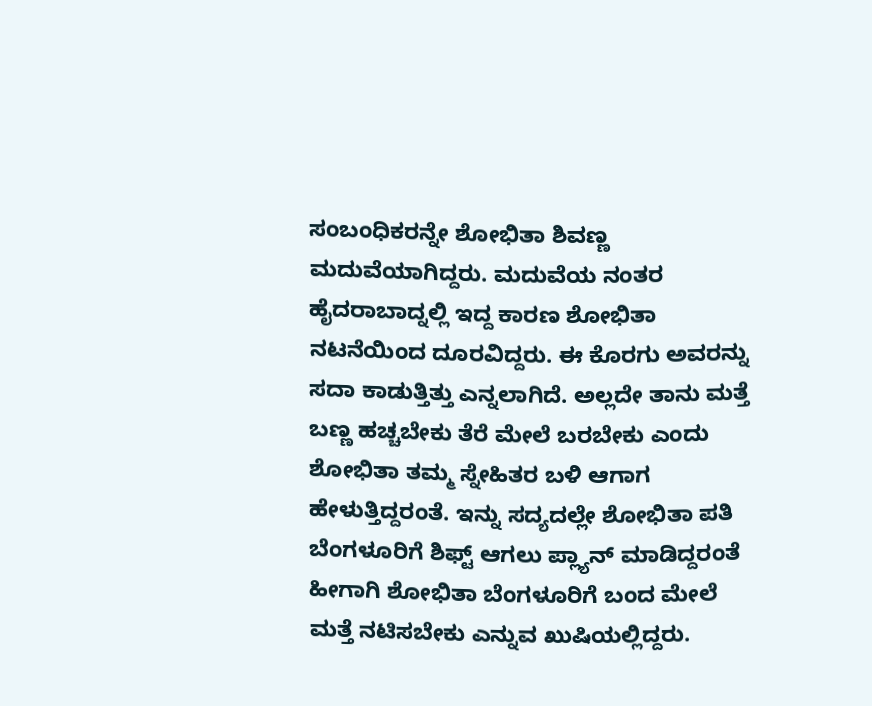ಸಂಬಂಧಿಕರನ್ನೇ ಶೋಭಿತಾ ಶಿವಣ್ಣ ಮದುವೆಯಾಗಿದ್ದರು. ಮದುವೆಯ ನಂತರ ಹೈದರಾಬಾದ್ನಲ್ಲಿ ಇದ್ದ ಕಾರಣ ಶೋಭಿತಾ ನಟನೆಯಿಂದ ದೂರವಿದ್ದರು. ಈ ಕೊರಗು ಅವರನ್ನು ಸದಾ ಕಾಡುತ್ತಿತ್ತು ಎನ್ನಲಾಗಿದೆ. ಅಲ್ಲದೇ ತಾನು ಮತ್ತೆ ಬಣ್ಣ ಹಚ್ಚಬೇಕು ತೆರೆ ಮೇಲೆ ಬರಬೇಕು ಎಂದು ಶೋಭಿತಾ ತಮ್ಮ ಸ್ನೇಹಿತರ ಬಳಿ ಆಗಾಗ ಹೇಳುತ್ತಿದ್ದರಂತೆ. ಇನ್ನು ಸದ್ಯದಲ್ಲೇ ಶೋಭಿತಾ ಪತಿ ಬೆಂಗಳೂರಿಗೆ ಶಿಫ್ಟ್ ಆಗಲು ಪ್ಲ್ಯಾನ್ ಮಾಡಿದ್ದರಂತೆ ಹೀಗಾಗಿ ಶೋಭಿತಾ ಬೆಂಗಳೂರಿಗೆ ಬಂದ ಮೇಲೆ ಮತ್ತೆ ನಟಿಸಬೇಕು ಎನ್ನುವ ಖುಷಿಯಲ್ಲಿದ್ದರು.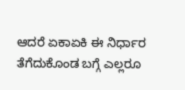ಆದರೆ ಏಕಾಏಕಿ ಈ ನಿರ್ಧಾರ ತೆಗೆದುಕೊಂಡ ಬಗ್ಗೆ ಎಲ್ಲರೂ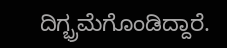ದಿಗ್ಭ್ರಮೆಗೊಂಡಿದ್ದಾರೆ.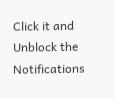Click it and Unblock the Notifications